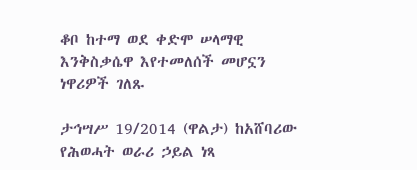ቆቦ ከተማ ወደ ቀድሞ ሠላማዊ እንቅስቃሴዋ እየተመለሰች መሆኗን ነዋሪዎች ገለጹ

ታኅሣሥ 19/2014 (ዋልታ) ከአሸባሪው የሕወሓት ወራሪ ኃይል ነጻ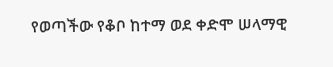የወጣችው የቆቦ ከተማ ወደ ቀድሞ ሠላማዊ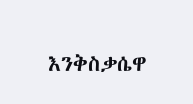እንቅስቃሴዋ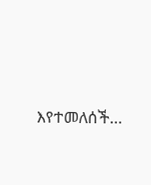እየተመለሰች…